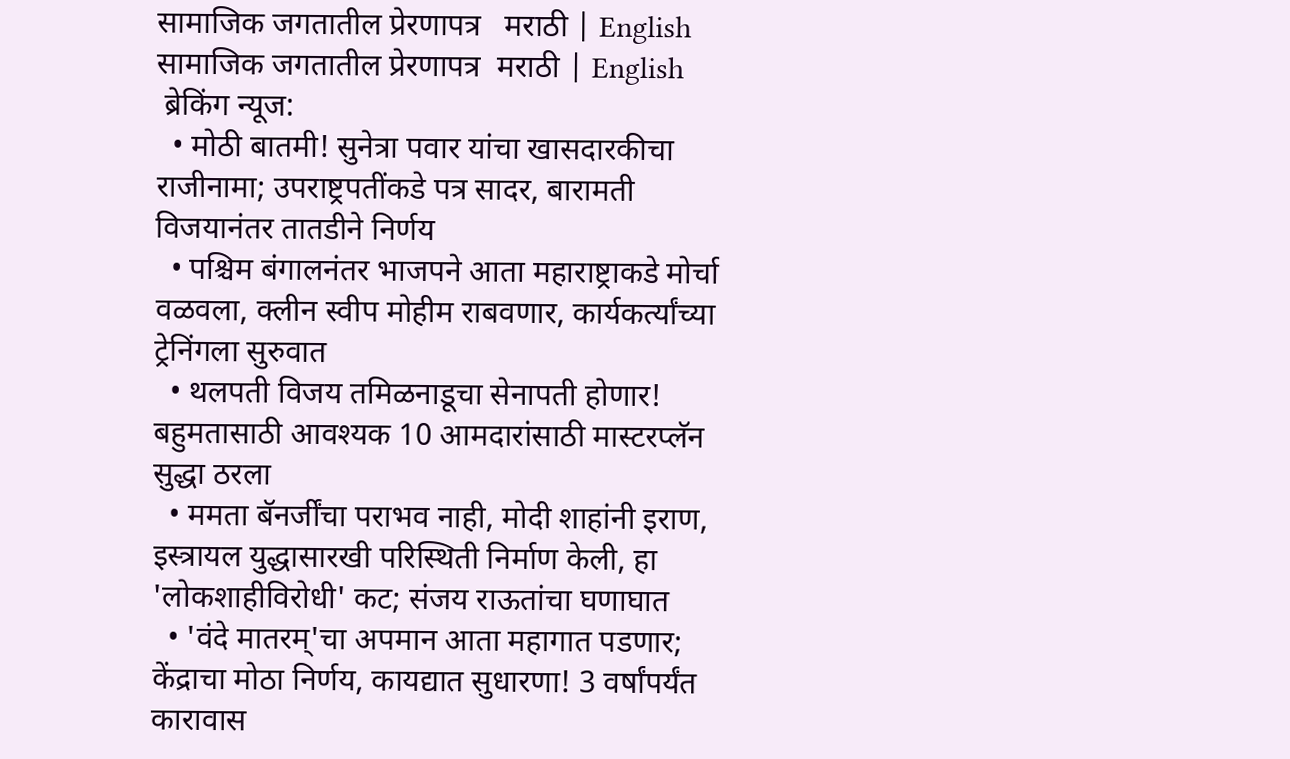सामाजिक जगतातील प्रेरणापत्र   मराठी | English
सामाजिक जगतातील प्रेरणापत्र  मराठी | English
 ब्रेकिंग न्यूज:
  • मोठी बातमी! सुनेत्रा पवार यांचा खासदारकीचा राजीनामा; उपराष्ट्रपतींकडे पत्र सादर, बारामती विजयानंतर तातडीने निर्णय
  • पश्चिम बंगालनंतर भाजपने आता महाराष्ट्राकडे मोर्चा वळवला, क्लीन स्वीप मोहीम राबवणार, कार्यकर्त्यांच्या ट्रेनिंगला सुरुवात
  • थलपती विजय तमिळनाडूचा सेनापती होणार! बहुमतासाठी आवश्यक 10 आमदारांसाठी मास्टरप्लॅन सुद्धा ठरला
  • ममता बॅनर्जींचा पराभव नाही, मोदी शाहांनी इराण, इस्त्रायल युद्धासारखी परिस्थिती निर्माण केली, हा 'लोकशाहीविरोधी' कट; संजय राऊतांचा घणाघात
  • 'वंदे मातरम्'चा अपमान आता महागात पडणार; केंद्राचा मोठा निर्णय, कायद्यात सुधारणा! 3 वर्षांपर्यंत कारावास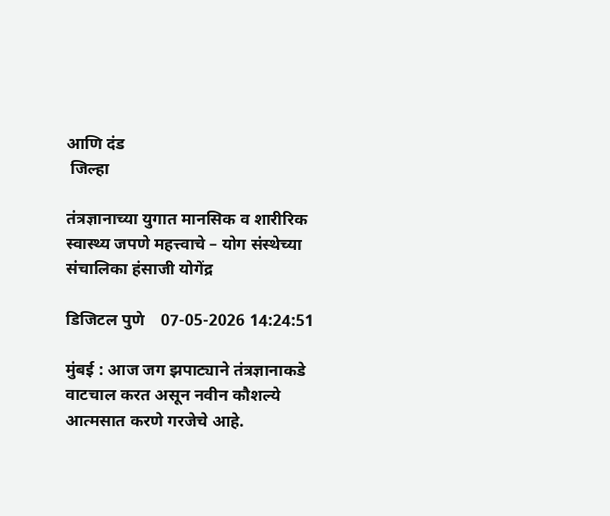आणि दंड
 जिल्हा

तंत्रज्ञानाच्या युगात मानसिक व शारीरिक स्वास्थ्य जपणे महत्त्वाचे – योग संस्थेच्या संचालिका हंसाजी योगेंद्र

डिजिटल पुणे    07-05-2026 14:24:51

मुंबई : आज जग झपाट्याने तंत्रज्ञानाकडे वाटचाल करत असून नवीन कौशल्ये आत्मसात करणे गरजेचे आहे.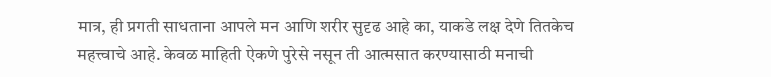मात्र, ही प्रगती साधताना आपले मन आणि शरीर सुदृढ आहे का, याकडे लक्ष देणे तितकेच महत्त्वाचे आहे. केवळ माहिती ऐकणे पुरेसे नसून ती आत्मसात करण्यासाठी मनाची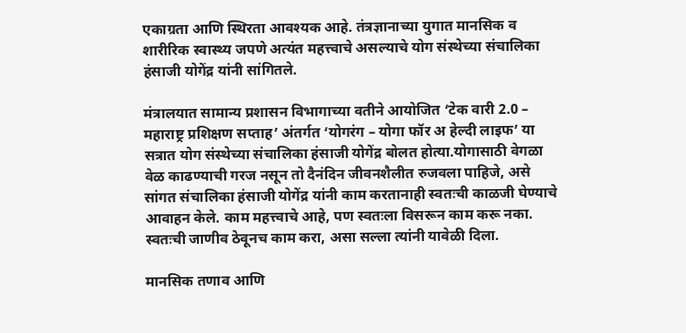एकाग्रता आणि स्थिरता आवश्यक आहे. तंत्रज्ञानाच्या युगात मानसिक व शारीरिक स्वास्थ्य जपणे अत्यंत महत्त्वाचे असल्याचे योग संस्थेच्या संचालिका हंसाजी योगेंद्र यांनी सांगितले.

मंत्रालयात सामान्य प्रशासन विभागाच्या वतीने आयोजित ‘टेक वारी 2.0 – महाराष्ट्र प्रशिक्षण सप्ताह’ अंतर्गत ‘योगरंग – योगा फॉर अ हेल्दी लाइफ’ या सत्रात योग संस्थेच्या संचालिका हंसाजी योगेंद्र बोलत होत्या.योगासाठी वेगळा वेळ काढण्याची गरज नसून तो दैनंदिन जीवनशैलीत रुजवला पाहिजे, असे सांगत संचालिका हंसाजी योगेंद्र यांनी काम करतानाही स्वतःची काळजी घेण्याचे आवाहन केले. काम महत्त्वाचे आहे, पण स्वतःला विसरून काम करू नका. स्वतःची जाणीव ठेवूनच काम करा, असा सल्ला त्यांनी यावेळी दिला.

मानसिक तणाव आणि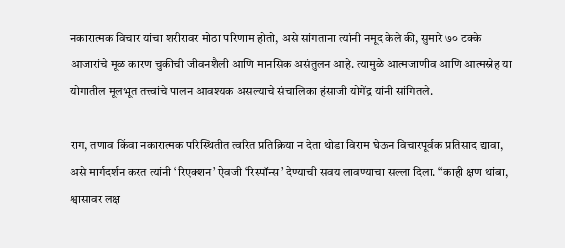नकारात्मक विचार यांचा शरीरावर मोठा परिणाम होतो, असे सांगताना त्यांनी नमूद केले की, सुमारे ७० टक्के आजारांचे मूळ कारण चुकीची जीवनशैली आणि मानसिक असंतुलन आहे. त्यामुळे आत्मजाणीव आणि आत्मस्नेह या योगातील मूलभूत तत्त्वांचे पालन आवश्यक असल्याचे संचालिका हंसाजी योगेंद्र यांनी सांगितले.

राग, तणाव किंवा नकारात्मक परिस्थितीत त्वरित प्रतिक्रिया न देता थोडा विराम घेऊन विचारपूर्वक प्रतिसाद द्यावा, असे मार्गदर्शन करत त्यांनी ‘रिएक्शन’ ऐवजी ‘रिस्पॉन्स’ देण्याची सवय लावण्याचा सल्ला दिला. “काही क्षण थांबा, श्वासावर लक्ष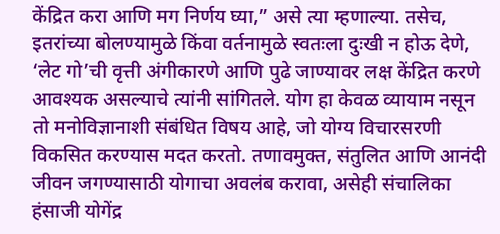केंद्रित करा आणि मग निर्णय घ्या,” असे त्या म्हणाल्या. तसेच, इतरांच्या बोलण्यामुळे किंवा वर्तनामुळे स्वतःला दुःखी न होऊ देणे, ‘लेट गो’ची वृत्ती अंगीकारणे आणि पुढे जाण्यावर लक्ष केंद्रित करणे आवश्यक असल्याचे त्यांनी सांगितले. योग हा केवळ व्यायाम नसून तो मनोविज्ञानाशी संबंधित विषय आहे, जो योग्य विचारसरणी विकसित करण्यास मदत करतो. तणावमुक्त, संतुलित आणि आनंदी जीवन जगण्यासाठी योगाचा अवलंब करावा, असेही संचालिका हंसाजी योगेंद्र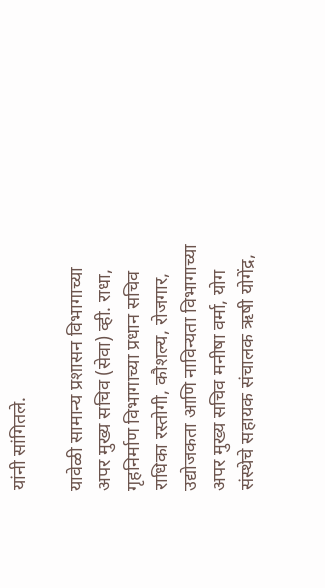यांनी सांगितले.

यावेळी सामान्य प्रशासन विभागाच्या अपर मुख्य सचिव (सेवा) व्ही. राधा, गृहनिर्माण विभागाच्या प्रधान सचिव राधिका रस्तोगी, कौशल्य, रोजगार, उद्योजकता आणि नाविन्यता विभागाच्या अपर मुख्य सचिव मनीषा वर्मा, योग संस्थेचे सहायक संचालक ऋषी योगेंद्र,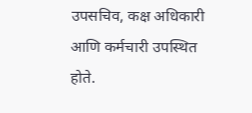उपसचिव, कक्ष अधिकारी आणि कर्मचारी उपस्थित होते.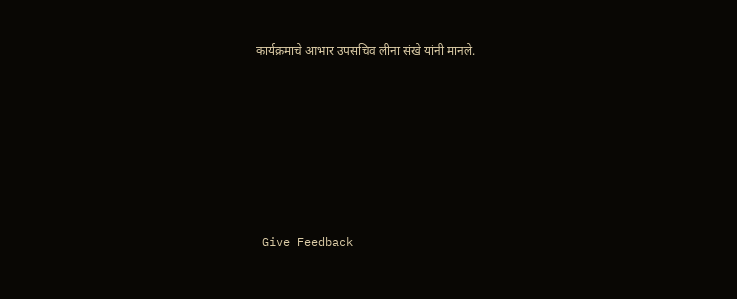कार्यक्रमाचे आभार उपसचिव लीना संखे यांनी मानले.










 Give Feedback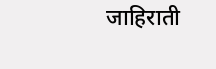जाहिराती